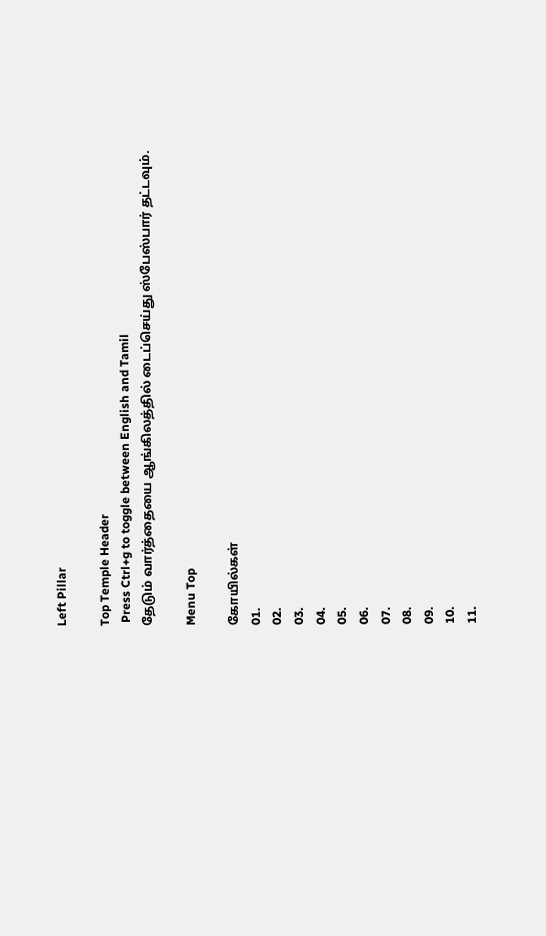Left Pillar

Top Temple Header
 Press Ctrl+g to toggle between English and Tamil
தேடும் வார்த்தையை ஆங்கிலத்தில் டைப்செய்து ஸ்பேஸ்பார் தட்டவும்.

Menu Top

கோயில்கள்
01.
02.
03.
04.
05.
06.
07.
08.
09.
10.
11.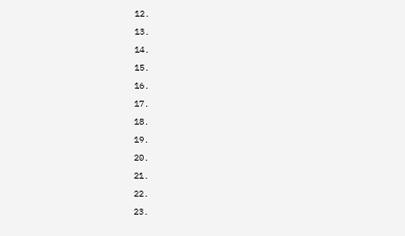12.
13.
14.
15.
16.
17.
18.
19.
20.
21.
22.
23.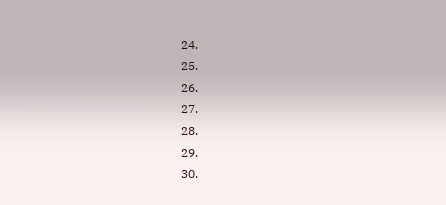24.
25.
26.
27.
28.
29.
30.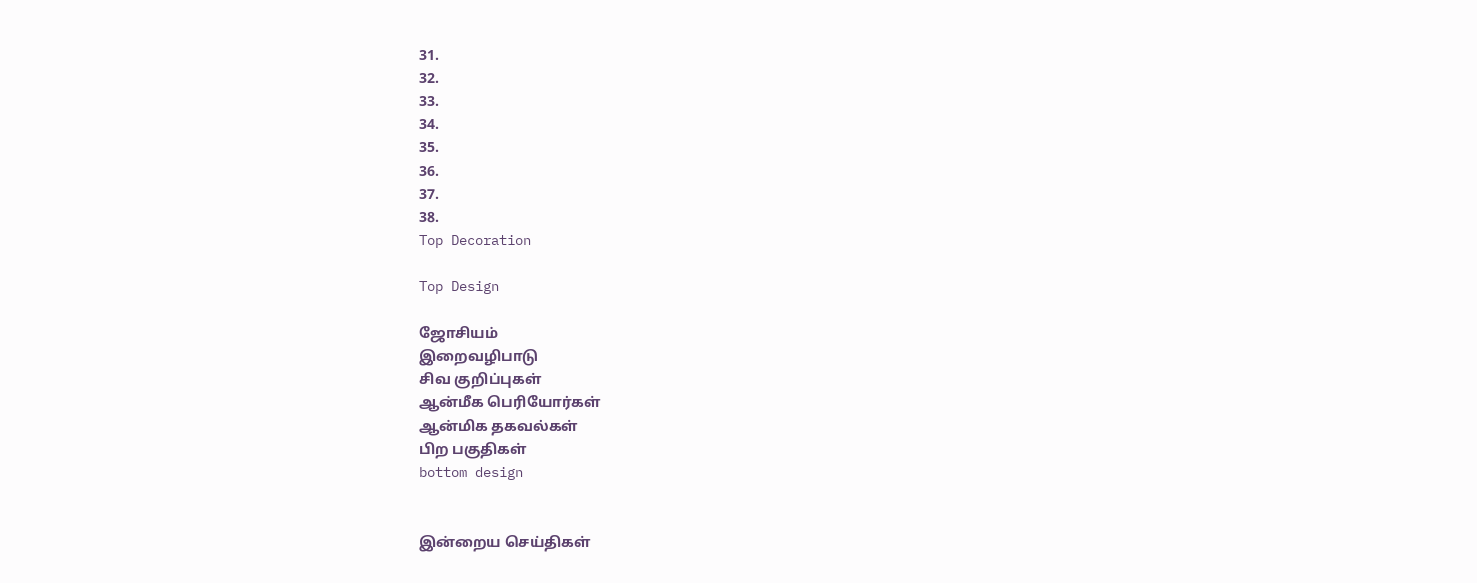31.
32.
33.
34.
35.
36.
37.
38.
Top Decoration

Top Design

ஜோசியம்
இறைவழிபாடு
சிவ குறிப்புகள்
ஆன்மீக பெரியோர்கள்
ஆன்மிக தகவல்கள்
பிற பகுதிகள்
bottom design


இன்றைய செய்திகள்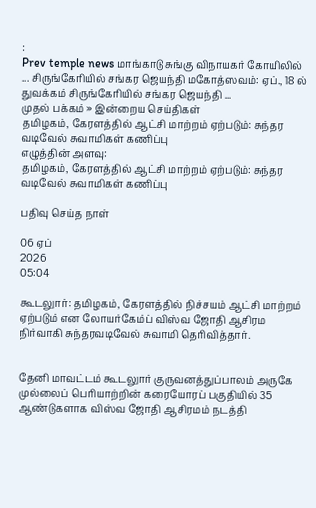:
Prev temple news மாங்காடு சுங்கு விநாயகர் கோயிலில் ... சிருங்கேரியில் சங்கர ஜெயந்தி மகோத்ஸவம்: ஏப்., 18 ல் துவக்கம் சிருங்கேரியில் சங்கர ஜெயந்தி ...
முதல் பக்கம் » இன்றைய செய்திகள்
தமிழகம், கேரளத்தில் ஆட்சி மாற்றம் ஏற்படும்: சுந்தர வடிவேல் சுவாமிகள் கணிப்பு
எழுத்தின் அளவு:
தமிழகம், கேரளத்தில் ஆட்சி மாற்றம் ஏற்படும்: சுந்தர வடிவேல் சுவாமிகள் கணிப்பு

பதிவு செய்த நாள்

06 ஏப்
2026
05:04

கூடலுார்: தமிழகம், கேரளத்தில் நிச்சயம் ஆட்சி மாற்றம் ஏற்படும் என லோயர்கேம்ப் விஸ்வ ஜோதி ஆசிரம நிர்வாகி சுந்தரவடிவேல் சுவாமி தெரிவித்தார்.


தேனி மாவட்டம் கூடலுார் குருவனத்துப்பாலம் அருகே முல்லைப் பெரியாற்றின் கரையோரப் பகுதியில் 35 ஆண்டுகளாக விஸ்வ ஜோதி ஆசிரமம் நடத்தி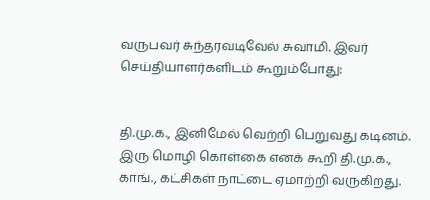வருபவர் சுந்தரவடிவேல் சுவாமி. இவர் செய்தியாளர்களிடம் கூறும்போது:


தி.மு.க., இனிமேல் வெற்றி பெறுவது கடினம். இரு மொழி கொள்கை எனக் கூறி தி.மு.க., காங்., கட்சிகள் நாட்டை ஏமாற்றி வருகிறது.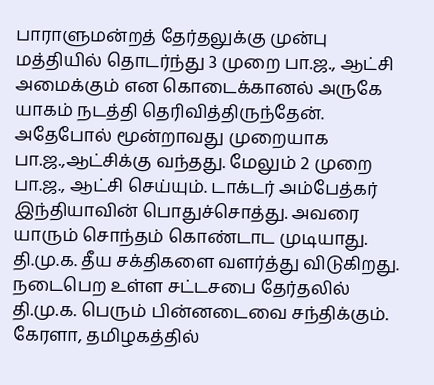பாராளுமன்றத் தேர்தலுக்கு முன்பு மத்தியில் தொடர்ந்து 3 முறை பா.ஜ., ஆட்சி அமைக்கும் என கொடைக்கானல் அருகே யாகம் நடத்தி தெரிவித்திருந்தேன். அதேபோல் மூன்றாவது முறையாக பா.ஜ.,ஆட்சிக்கு வந்தது. மேலும் 2 முறை பா.ஜ., ஆட்சி செய்யும். டாக்டர் அம்பேத்கர் இந்தியாவின் பொதுச்சொத்து. அவரை யாரும் சொந்தம் கொண்டாட முடியாது. தி.மு.க. தீய சக்திகளை வளர்த்து விடுகிறது. நடைபெற உள்ள சட்டசபை தேர்தலில் தி.மு.க. பெரும் பின்னடைவை சந்திக்கும். கேரளா, தமிழகத்தில்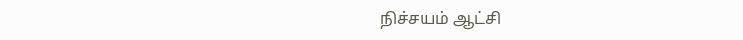நிச்சயம் ஆட்சி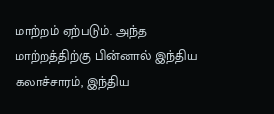மாற்றம் ஏற்படும். அந்த மாற்றத்திற்கு பின்னால் இந்திய கலாச்சாரம், இந்திய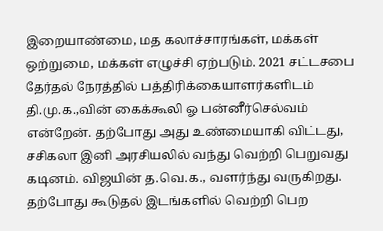இறையாண்மை, மத கலாச்சாரங்கள், மக்கள் ஒற்றுமை, மக்கள் எழுச்சி ஏற்படும். 2021 சட்டசபை தேர்தல் நேரத்தில் பத்திரிக்கையாளர்களிடம் தி.மு.க.,வின் கைக்கூலி ஓ பன்னீர்செல்வம் என்றேன். தற்போது அது உண்மையாகி விட்டது, சசிகலா இனி அரசியலில் வந்து வெற்றி பெறுவது கடினம். விஜயின் த.வெ.க., வளர்ந்து வருகிறது. தற்போது கூடுதல் இடங்களில் வெற்றி பெற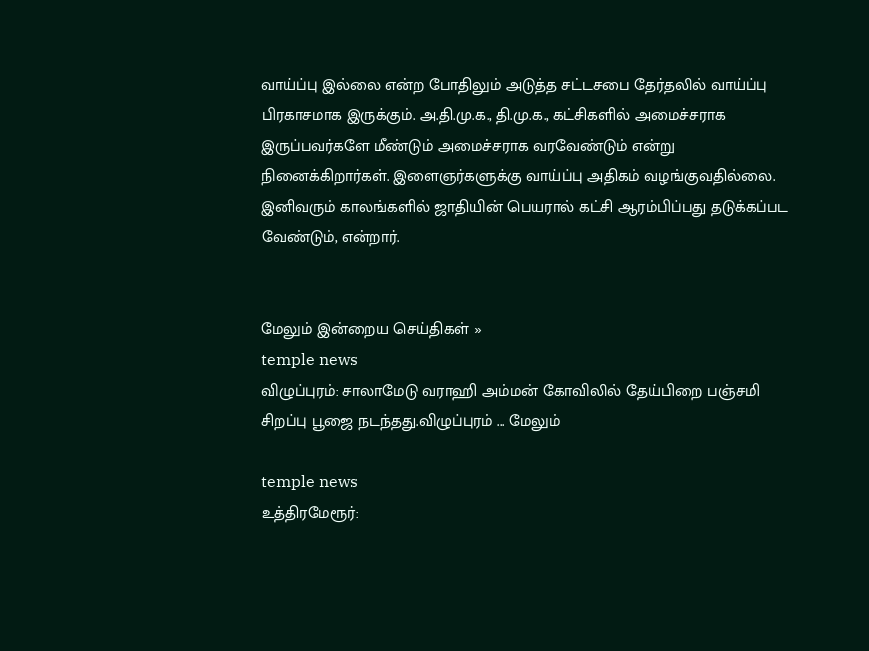வாய்ப்பு இல்லை என்ற போதிலும் அடுத்த சட்டசபை தேர்தலில் வாய்ப்பு பிரகாசமாக இருக்கும். அ.தி.மு.க., தி.மு.க., கட்சிகளில் அமைச்சராக இருப்பவர்களே மீண்டும் அமைச்சராக வரவேண்டும் என்று நினைக்கிறார்கள். இளைஞர்களுக்கு வாய்ப்பு அதிகம் வழங்குவதில்லை. இனிவரும் காலங்களில் ஜாதியின் பெயரால் கட்சி ஆரம்பிப்பது தடுக்கப்பட வேண்டும், என்றார்.


மேலும் இன்றைய செய்திகள் »
temple news
விழுப்புரம்: சாலாமேடு வராஹி அம்மன் கோவிலில் தேய்பிறை பஞ்சமி சிறப்பு பூஜை நடந்தது.விழுப்புரம் ... மேலும்

temple news
உத்திரமேரூர்: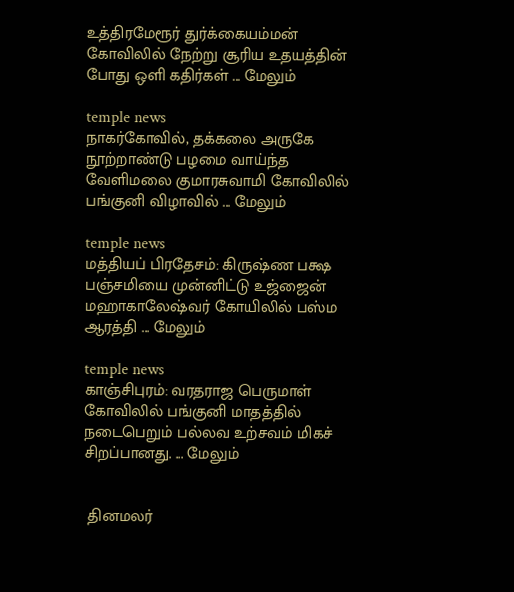உத்திரமேரூர் துர்க்கையம்மன் கோவிலில் நேற்று சூரிய உதயத்தின் போது ஒளி கதிர்கள் ... மேலும்

temple news
நாகர்கோவில், தக்கலை அருகே நூற்றாண்டு பழமை வாய்ந்த வேளிமலை குமாரசுவாமி கோவிலில் பங்குனி விழாவில் ... மேலும்

temple news
மத்தியப் பிரதேசம்: கிருஷ்ண பக்ஷ பஞ்சமியை முன்னிட்டு உஜ்ஜைன் மஹாகாலேஷ்வர் கோயிலில் பஸ்ம ஆரத்தி ... மேலும்

temple news
காஞ்சிபுரம்: வரதராஜ பெருமாள் கோவிலில் பங்குனி மாதத்தில் நடைபெறும் பல்லவ உற்சவம் மிகச் சிறப்பானது. ... மேலும்


 தினமலர்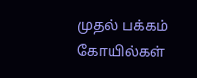முதல் பக்கம்   கோயில்கள்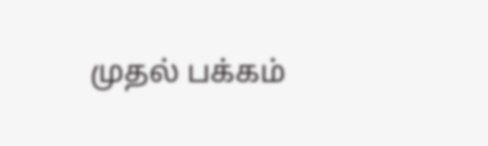முதல் பக்கம்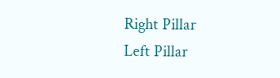Right Pillar
Left Pillar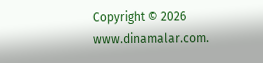Copyright © 2026 www.dinamalar.com.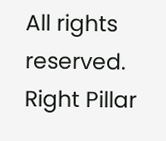All rights reserved.
Right Pillar